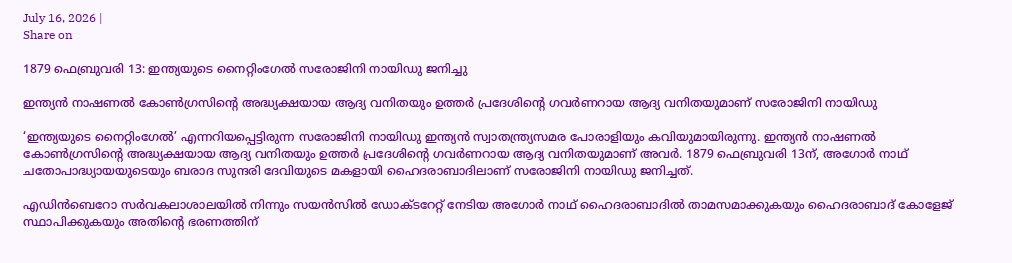July 16, 2026 |
Share on

1879 ഫെബ്രുവരി 13: ഇന്ത്യയുടെ നൈറ്റിംഗേല്‍ സരോജിനി നായിഡു ജനിച്ചു

ഇന്ത്യന്‍ നാഷണല്‍ കോണ്‍ഗ്രസിന്റെ അദ്ധ്യക്ഷയായ ആദ്യ വനിതയും ഉത്തര്‍ പ്രദേശിന്റെ ഗവര്‍ണറായ ആദ്യ വനിതയുമാണ് സരോജിനി നായിഡു

‘ഇന്ത്യയുടെ നൈറ്റിംഗേല്‍’ എന്നറിയപ്പെട്ടിരുന്ന സരോജിനി നായിഡു ഇന്ത്യന്‍ സ്വാതന്ത്ര്യസമര പോരാളിയും കവിയുമായിരുന്നു. ഇന്ത്യന്‍ നാഷണല്‍ കോണ്‍ഗ്രസിന്റെ അദ്ധ്യക്ഷയായ ആദ്യ വനിതയും ഉത്തര്‍ പ്രദേശിന്റെ ഗവര്‍ണറായ ആദ്യ വനിതയുമാണ് അവര്‍. 1879 ഫെബ്രുവരി 13ന്, അഗോര്‍ നാഥ് ചതോപാദ്ധ്യായയുടെയും ബരാദ സുന്ദരി ദേവിയുടെ മകളായി ഹൈദരാബാദിലാണ് സരോജിനി നായിഡു ജനിച്ചത്.

എഡിന്‍ബെറോ സര്‍വകലാശാലയില്‍ നിന്നും സയന്‍സില്‍ ഡോക്ടറേറ്റ് നേടിയ അഗോര്‍ നാഥ് ഹൈദരാബാദില്‍ താമസമാക്കുകയും ഹൈദരാബാദ് കോളേജ് സ്ഥാപിക്കുകയും അതിന്റെ ഭരണത്തിന്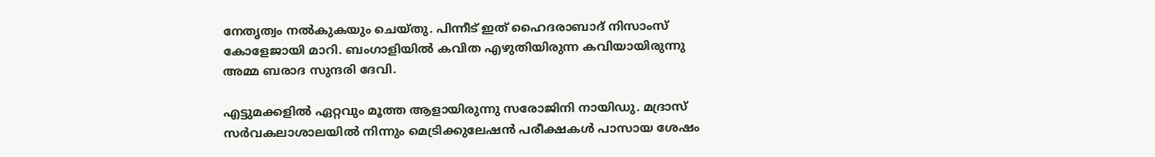നേതൃത്വം നല്‍കുകയും ചെയ്തു. പിന്നീട് ഇത് ഹൈദരാബാദ് നിസാംസ് കോളേജായി മാറി. ബംഗാളിയില്‍ കവിത എഴുതിയിരുന്ന കവിയായിരുന്നു അമ്മ ബരാദ സുന്ദരി ദേവി.

എട്ടുമക്കളില്‍ ഏറ്റവും മൂത്ത ആളായിരുന്നു സരോജിനി നായിഡു. മദ്രാസ് സര്‍വകലാശാലയില്‍ നിന്നും മെട്രിക്കുലേഷന്‍ പരീക്ഷകള്‍ പാസായ ശേഷം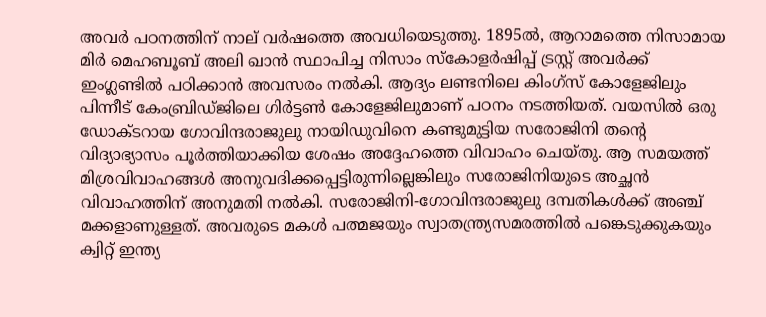അവര്‍ പഠനത്തിന് നാല് വര്‍ഷത്തെ അവധിയെടുത്തു. 1895ല്‍, ആറാമത്തെ നിസാമായ മിര്‍ മെഹബൂബ് അലി ഖാന്‍ സ്ഥാപിച്ച നിസാം സ്‌കോളര്‍ഷിപ്പ് ട്രസ്റ്റ് അവര്‍ക്ക് ഇംഗ്ലണ്ടില്‍ പഠിക്കാന്‍ അവസരം നല്‍കി. ആദ്യം ലണ്ടനിലെ കിംഗ്‌സ് കോളേജിലും പിന്നീട് കേംബ്രിഡ്ജിലെ ഗിര്‍ട്ടണ്‍ കോളേജിലുമാണ് പഠനം നടത്തിയത്. വയസില്‍ ഒരു ഡോക്ടറായ ഗോവിന്ദരാജുലു നായിഡുവിനെ കണ്ടുമുട്ടിയ സരോജിനി തന്റെ വിദ്യാഭ്യാസം പൂര്‍ത്തിയാക്കിയ ശേഷം അദ്ദേഹത്തെ വിവാഹം ചെയ്തു. ആ സമയത്ത് മിശ്രവിവാഹങ്ങള്‍ അനുവദിക്കപ്പെട്ടിരുന്നില്ലെങ്കിലും സരോജിനിയുടെ അച്ഛന്‍ വിവാഹത്തിന് അനുമതി നല്‍കി. സരോജിനി-ഗോവിന്ദരാജുലു ദമ്പതികള്‍ക്ക് അഞ്ച് മക്കളാണുള്ളത്. അവരുടെ മകള്‍ പത്മജയും സ്വാതന്ത്ര്യസമരത്തില്‍ പങ്കെടുക്കുകയും ക്വിറ്റ് ഇന്ത്യ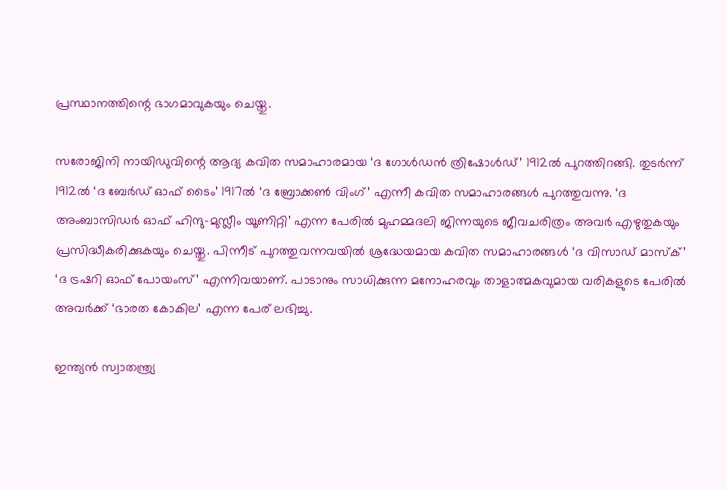പ്രസ്ഥാനത്തിന്റെ ഭാഗമാവുകയും ചെയ്തു.

സരോജിനി നായിഡുവിന്റെ ആദ്യ കവിത സമാഹാരമായ ‘ദ ഗോള്‍ഡന്‍ ത്രിഷോള്‍ഡ്’ 1912ല്‍ പുറത്തിറങ്ങി. തുടര്‍ന്ന് 1912ല്‍ ‘ദ ബേര്‍ഡ് ഓഫ് ടൈം’ 1917ല്‍ ‘ദ ബ്രോക്കണ്‍ വിംഗ്’ എന്നീ കവിത സമാഹാരങ്ങള്‍ പുറത്തുവന്നു. ‘ദ അംബാസിഡര്‍ ഓഫ് ഹിന്ദു-മുസ്ലീം യൂണിറ്റി’ എന്ന പേരില്‍ മുഹമ്മദലി ജിന്നയുടെ ജീവചരിത്രം അവര്‍ എഴുതുകയും പ്രസിദ്ധീകരിക്കുകയും ചെയ്തു. പിന്നീട് പുറത്തുവന്നവയില്‍ ശ്രദ്ധേയമായ കവിത സമാഹാരങ്ങള്‍ ‘ദ വിസാഡ് മാസ്‌ക്’ ‘ദ ട്രഷറി ഓഫ് പോയംസ്’ എന്നിവയാണ്. പാടാനും സാധിക്കുന്ന മനോഹരവും താളാത്മകവുമായ വരികളുടെ പേരില്‍ അവര്‍ക്ക് ‘ഭാരത കോകില’ എന്ന പേര് ലഭിച്ചു.

ഇന്ത്യന്‍ സ്വാതന്ത്ര്യ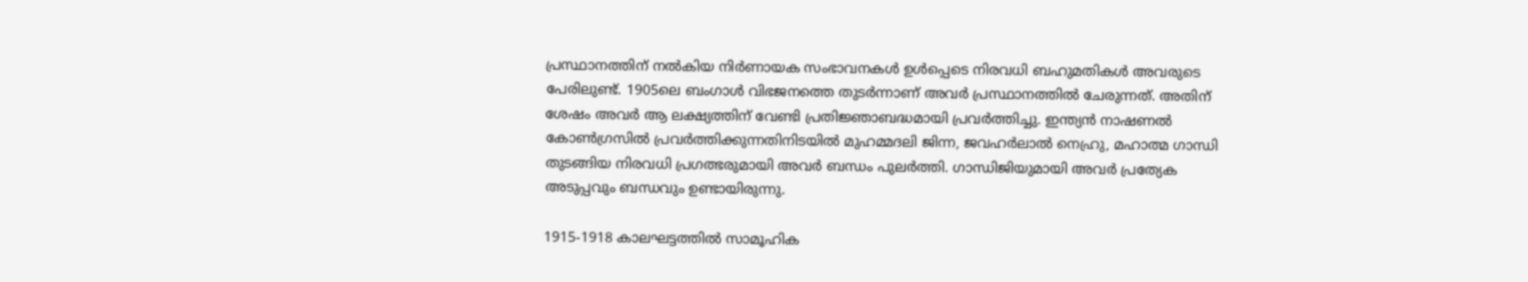പ്രസ്ഥാനത്തിന് നല്‍കിയ നിര്‍ണായക സംഭാവനകള്‍ ഉള്‍പ്പെടെ നിരവധി ബഹുമതികള്‍ അവരുടെ പേരിലുണ്ട്. 1905ലെ ബംഗാള്‍ വിഭജനത്തെ തുടര്‍ന്നാണ് അവര്‍ പ്രസ്ഥാനത്തില്‍ ചേരുന്നത്. അതിന് ശേഷം അവര്‍ ആ ലക്ഷ്യത്തിന് വേണ്ടി പ്രതിജ്ഞാബദ്ധമായി പ്രവര്‍ത്തിച്ചു. ഇന്ത്യന്‍ നാഷണല്‍ കോണ്‍ഗ്രസില്‍ പ്രവര്‍ത്തിക്കുന്നതിനിടയില്‍ മുഹമ്മദലി ജിന്ന, ജവഹര്‍ലാല്‍ നെഹ്രു, മഹാത്മ ഗാന്ധി തുടങ്ങിയ നിരവധി പ്രഗത്ഭരുമായി അവര്‍ ബന്ധം പുലര്‍ത്തി. ഗാന്ധിജിയുമായി അവര്‍ പ്രത്യേക അടുപ്പവും ബന്ധവും ഉണ്ടായിരുന്നു.

1915-1918 കാലഘട്ടത്തില്‍ സാമൂഹിക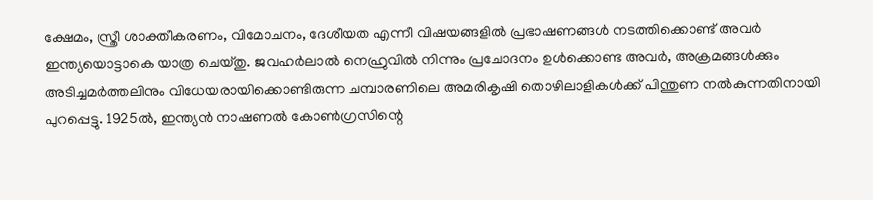ക്ഷേമം, സ്ത്രീ ശാക്തീകരണം, വിമോചനം, ദേശീയത എന്നീ വിഷയങ്ങളില്‍ പ്രഭാഷണങ്ങള്‍ നടത്തിക്കൊണ്ട് അവര്‍ ഇന്ത്യയൊട്ടാകെ യാത്ര ചെയ്തു. ജവഹര്‍ലാല്‍ നെഹ്രുവില്‍ നിന്നും പ്രചോദനം ഉള്‍ക്കൊണ്ട അവര്‍, അക്രമങ്ങള്‍ക്കും അടിച്ചമര്‍ത്തലിനും വിധേയരായിക്കൊണ്ടിരുന്ന ചമ്പാരണിലെ അമരികൃഷി തൊഴിലാളികള്‍ക്ക് പിന്തുണ നല്‍കുന്നതിനായി പുറപ്പെട്ടു. 1925ല്‍, ഇന്ത്യന്‍ നാഷണല്‍ കോണ്‍ഗ്രസിന്റെ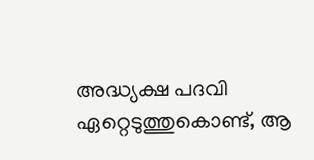അദ്ധ്യക്ഷ പദവി ഏറ്റെടുത്തുകൊണ്ട്, ആ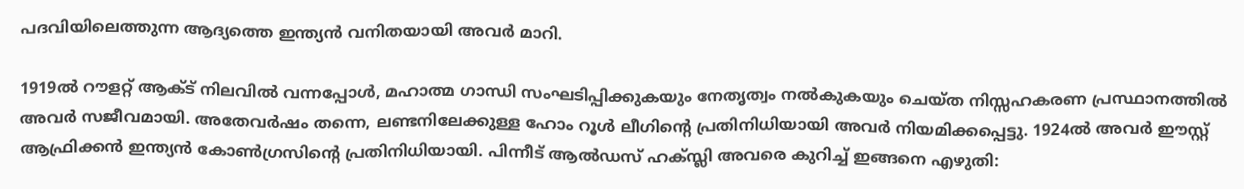പദവിയിലെത്തുന്ന ആദ്യത്തെ ഇന്ത്യന്‍ വനിതയായി അവര്‍ മാറി.

1919ല്‍ റൗളറ്റ് ആക്ട് നിലവില്‍ വന്നപ്പോള്‍, മഹാത്മ ഗാന്ധി സംഘടിപ്പിക്കുകയും നേതൃത്വം നല്‍കുകയും ചെയ്ത നിസ്സഹകരണ പ്രസ്ഥാനത്തില്‍ അവര്‍ സജീവമായി. അതേവര്‍ഷം തന്നെ, ലണ്ടനിലേക്കുള്ള ഹോം റൂള്‍ ലീഗിന്റെ പ്രതിനിധിയായി അവര്‍ നിയമിക്കപ്പെട്ടു. 1924ല്‍ അവര്‍ ഈസ്റ്റ് ആഫ്രിക്കന്‍ ഇന്ത്യന്‍ കോണ്‍ഗ്രസിന്റെ പ്രതിനിധിയായി. പിന്നീട് ആല്‍ഡസ് ഹക്സ്ലി അവരെ കുറിച്ച് ഇങ്ങനെ എഴുതി: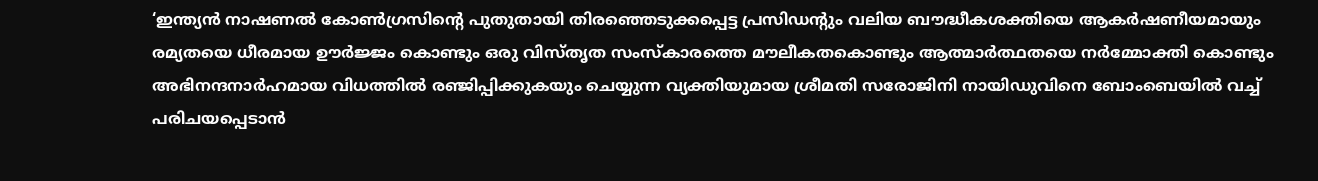‘ഇന്ത്യന്‍ നാഷണല്‍ കോണ്‍ഗ്രസിന്റെ പുതുതായി തിരഞ്ഞെടുക്കപ്പെട്ട പ്രസിഡന്റും വലിയ ബൗദ്ധീകശക്തിയെ ആകര്‍ഷണീയമായും രമ്യതയെ ധീരമായ ഊര്‍ജ്ജം കൊണ്ടും ഒരു വിസ്തൃത സംസ്‌കാരത്തെ മൗലീകതകൊണ്ടും ആത്മാര്‍ത്ഥതയെ നര്‍മ്മോക്തി കൊണ്ടും അഭിനന്ദനാര്‍ഹമായ വിധത്തില്‍ രഞ്ജിപ്പിക്കുകയും ചെയ്യുന്ന വ്യക്തിയുമായ ശ്രീമതി സരോജിനി നായിഡുവിനെ ബോംബെയില്‍ വച്ച് പരിചയപ്പെടാന്‍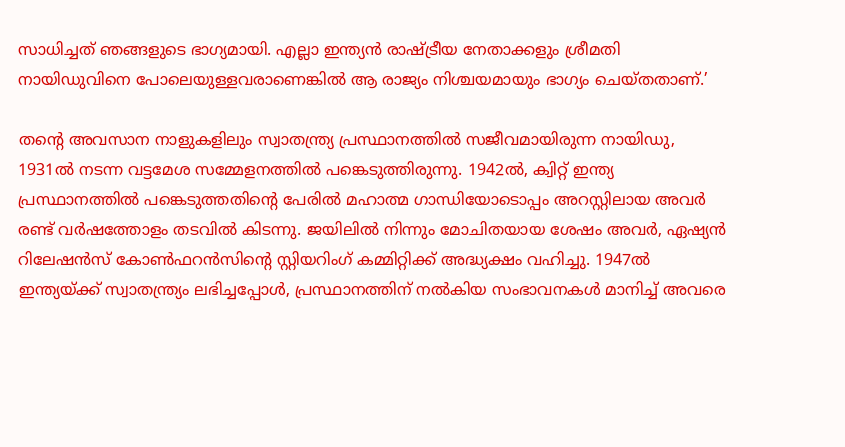സാധിച്ചത് ഞങ്ങളുടെ ഭാഗ്യമായി. എല്ലാ ഇന്ത്യന്‍ രാഷ്ട്രീയ നേതാക്കളും ശ്രീമതി നായിഡുവിനെ പോലെയുള്ളവരാണെങ്കില്‍ ആ രാജ്യം നിശ്ചയമായും ഭാഗ്യം ചെയ്തതാണ്.’

തന്റെ അവസാന നാളുകളിലും സ്വാതന്ത്ര്യ പ്രസ്ഥാനത്തില്‍ സജീവമായിരുന്ന നായിഡു, 1931ല്‍ നടന്ന വട്ടമേശ സമ്മേളനത്തില്‍ പങ്കെടുത്തിരുന്നു. 1942ല്‍, ക്വിറ്റ് ഇന്ത്യ പ്രസ്ഥാനത്തില്‍ പങ്കെടുത്തതിന്റെ പേരില്‍ മഹാത്മ ഗാന്ധിയോടൊപ്പം അറസ്റ്റിലായ അവര്‍ രണ്ട് വര്‍ഷത്തോളം തടവില്‍ കിടന്നു. ജയിലില്‍ നിന്നും മോചിതയായ ശേഷം അവര്‍, ഏഷ്യന്‍ റിലേഷന്‍സ് കോണ്‍ഫറന്‍സിന്റെ സ്റ്റിയറിംഗ് കമ്മിറ്റിക്ക് അദ്ധ്യക്ഷം വഹിച്ചു. 1947ല്‍ ഇന്ത്യയ്ക്ക് സ്വാതന്ത്ര്യം ലഭിച്ചപ്പോള്‍, പ്രസ്ഥാനത്തിന് നല്‍കിയ സംഭാവനകള്‍ മാനിച്ച് അവരെ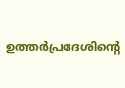ഉത്തര്‍പ്രദേശിന്റെ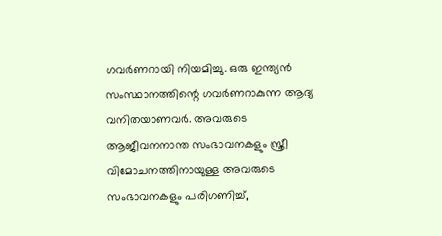ഗവര്‍ണറായി നിയമിച്ചു. ഒരു ഇന്ത്യന്‍ സംസ്ഥാനത്തിന്റെ ഗവര്‍ണറാകുന്ന ആദ്യ വനിതയാണവര്‍. അവരുടെ ആജീവനനാന്ത സംഭാവനകളും സ്ത്രീ വിമോചനത്തിനായുള്ള അവരുടെ സംഭാവനകളും പരിഗണിച്ച്,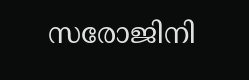സരോജിനി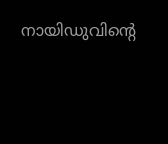നായിഡുവിന്റെ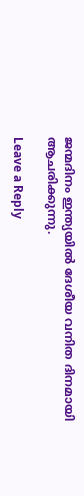ജന്മദിനം ഇന്ത്യയില്‍ ദേശീയ വനിത ദിനമായി ആചരിക്കുന്നു.

Leave a Reply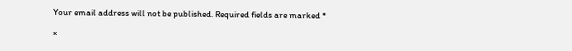Your email address will not be published. Required fields are marked *

×